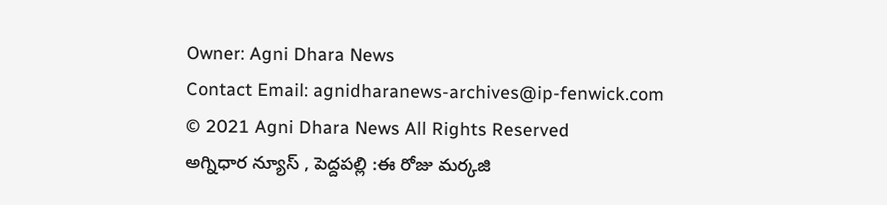Owner: Agni Dhara News
Contact Email: agnidharanews-archives@ip-fenwick.com
© 2021 Agni Dhara News All Rights Reserved
అగ్నిధార న్యూస్ , పెద్దపల్లి :ఈ రోజు మర్కజి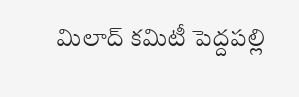మిలాద్ కమిటీ పెద్దపల్లి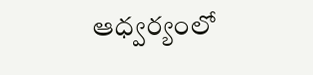ఆధ్వర్యంలో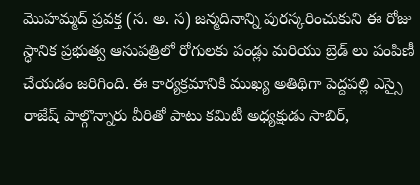మొహమ్మద్ ప్రవక్త (స. అ. స) జన్మదినాన్ని పురస్కరించుకుని ఈ రోజు స్ధానిక ప్రభుత్వ ఆసుపత్రిలో రోగులకు పండ్లు మరియు బ్రెడ్ లు పంపిణీ చేయడం జరిగింది. ఈ కార్యక్రమానికి ముఖ్య అతిథిగా పెద్దపల్లి ఎస్సై రాజేష్ పాల్గొన్నారు వీరితో పాటు కమిటీ అధ్యక్షుడు సాబిర్,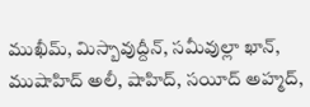ముఖీమ్, మిస్బావుద్దీన్, సమీవుల్లా ఖాన్, ముషాహిద్ అలీ, షాహిద్, సయీద్ అహ్మద్,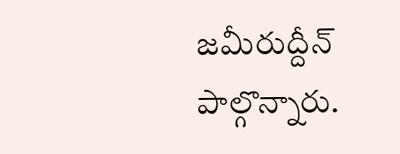జమీరుద్దీన్ పాల్గొన్నారు.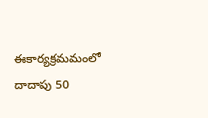ఈకార్యక్రమమంలో దాదాపు 50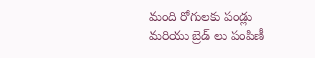మంది రోగులకు పండ్లు మరియు బ్రెడ్ లు పంపిణీ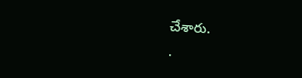చేశారు.
.